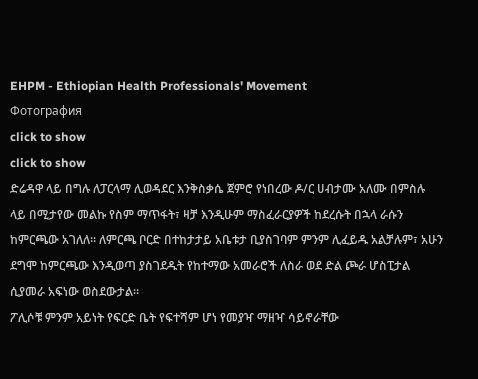EHPM - Ethiopian Health Professionals' Movement
Фотография
click to show
click to show
ድሬዳዋ ላይ በግሉ ለፓርላማ ሊወዳደር እንቅስቃሴ ጀምሮ የነበረው ዶ/ር ሀብታሙ አለሙ በምስሉ ላይ በሚታየው መልኩ የስም ማጥፋት፣ ዛቻ እንዲሁም ማስፈራርያዎች ከደረሱት በኋላ ራሱን ከምርጫው አገለለ። ለምርጫ ቦርድ በተከታታይ አቤቱታ ቢያስገባም ምንም ሊፈይዱ አልቻሉም፣ አሁን ደግሞ ከምርጫው እንዲወጣ ያስገደዱት የከተማው አመራሮች ለስራ ወደ ድል ጮራ ሆስፒታል ሲያመራ አፍነው ወስደውታል።
ፖሊሶቹ ምንም አይነት የፍርድ ቤት የፍተሻም ሆነ የመያዣ ማዘዣ ሳይኖራቸው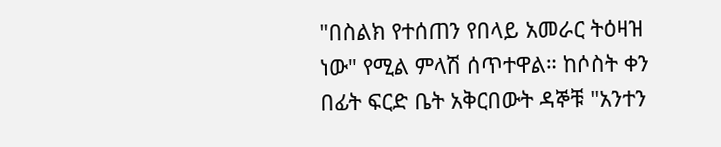"በስልክ የተሰጠን የበላይ አመራር ትዕዛዝ ነው" የሚል ምላሽ ሰጥተዋል። ከሶስት ቀን በፊት ፍርድ ቤት አቅርበውት ዳኞቹ "አንተን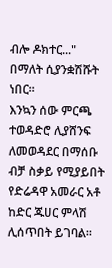ብሎ ዶክተር..." በማለት ሲያንቋሽሹት ነበር።
እንኳን ሰው ምርጫ ተወዳድሮ ሊያሸንፍ ለመወዳደር በማሰቡ ብቻ ስቃይ የሚያይበት የድሬዳዋ አመራር አቶ ከድር ጁሀር ምላሽ ሊሰጥበት ይገባል።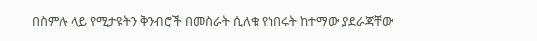በስምሉ ላይ የሚታዩትን ቅንብሮች በመስራት ሲለቁ የነበሩት ከተማው ያደራጃቸው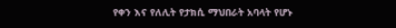የቀን እና የለሊት የታክሲ ማህበራት አባላት የሆኑ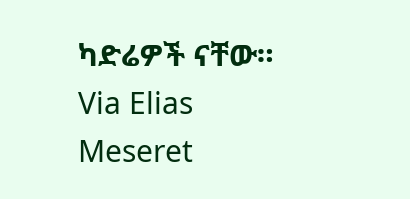ካድሬዎች ናቸው።
Via Elias Meseret